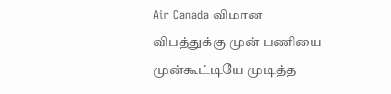Air Canada விமான விபத்துக்கு முன் பணியை முன்கூட்டியே முடித்த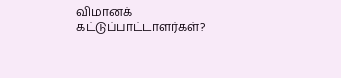விமானக் கட்டுப்பாட்டாளர்கள்?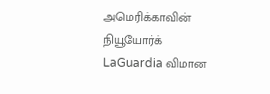அமெரிக்காவின் நியூயோர்க் LaGuardia விமான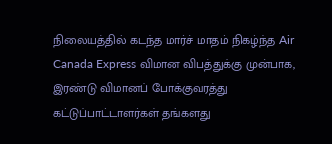நிலையத்தில் கடந்த மார்ச் மாதம் நிகழ்ந்த Air Canada Express விமான விபத்துக்கு முன்பாக, இரண்டு விமானப் போக்குவரத்து கட்டுப்பாட்டாளர்கள் தங்களது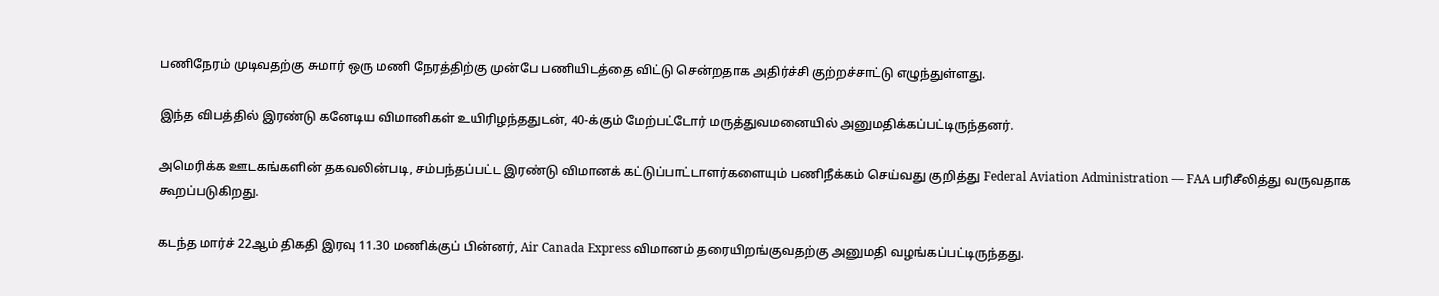பணிநேரம் முடிவதற்கு சுமார் ஒரு மணி நேரத்திற்கு முன்பே பணியிடத்தை விட்டு சென்றதாக அதிர்ச்சி குற்றச்சாட்டு எழுந்துள்ளது.

இந்த விபத்தில் இரண்டு கனேடிய விமானிகள் உயிரிழந்ததுடன், 40-க்கும் மேற்பட்டோர் மருத்துவமனையில் அனுமதிக்கப்பட்டிருந்தனர்.

அமெரிக்க ஊடகங்களின் தகவலின்படி, சம்பந்தப்பட்ட இரண்டு விமானக் கட்டுப்பாட்டாளர்களையும் பணிநீக்கம் செய்வது குறித்து Federal Aviation Administration — FAA பரிசீலித்து வருவதாக கூறப்படுகிறது.

கடந்த மார்ச் 22ஆம் திகதி இரவு 11.30 மணிக்குப் பின்னர், Air Canada Express விமானம் தரையிறங்குவதற்கு அனுமதி வழங்கப்பட்டிருந்தது.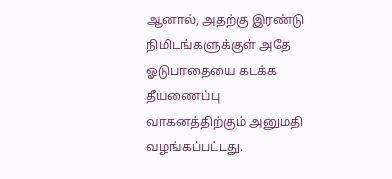ஆனால், அதற்கு இரண்டு நிமிடங்களுக்குள் அதே ஓடுபாதையை கடக்க தீயணைப்பு வாகனத்திற்கும் அனுமதி வழங்கப்பட்டது.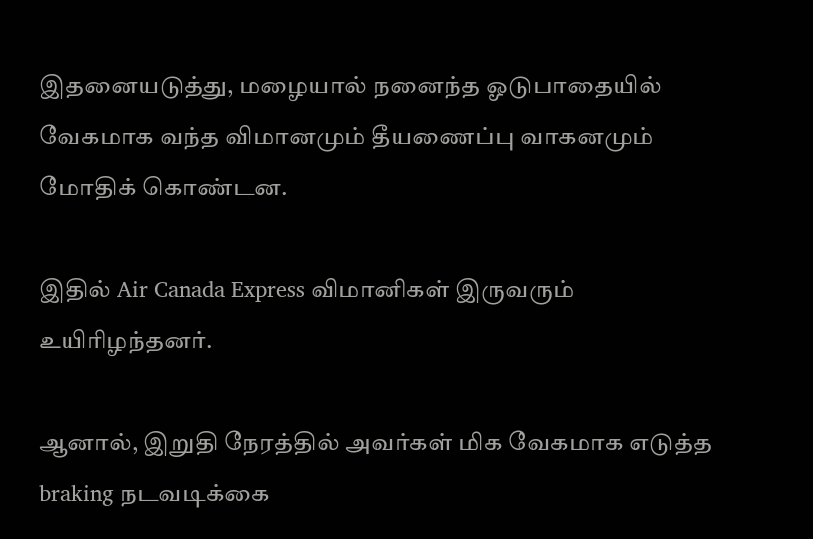இதனையடுத்து, மழையால் நனைந்த ஓடுபாதையில் வேகமாக வந்த விமானமும் தீயணைப்பு வாகனமும் மோதிக் கொண்டன.

இதில் Air Canada Express விமானிகள் இருவரும் உயிரிழந்தனர்.

ஆனால், இறுதி நேரத்தில் அவர்கள் மிக வேகமாக எடுத்த braking நடவடிக்கை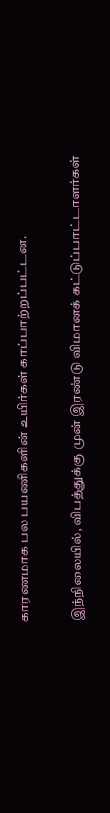காரணமாக பல பயணிகளின் உயிர்கள் காப்பாற்றப்பட்டன.

இந்நிலையில், விபத்துக்கு முன் இரண்டு விமானக் கட்டுப்பாட்டாளர்கள்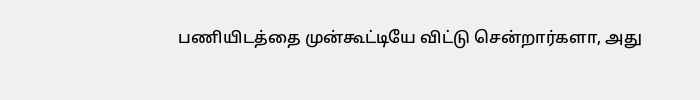பணியிடத்தை முன்கூட்டியே விட்டு சென்றார்களா, அது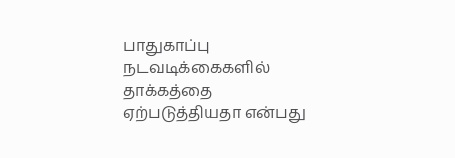பாதுகாப்பு நடவடிக்கைகளில் தாக்கத்தை ஏற்படுத்தியதா என்பது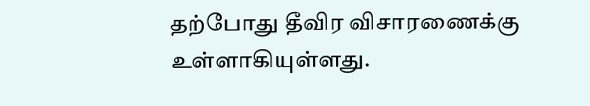தற்போது தீவிர விசாரணைக்கு உள்ளாகியுள்ளது.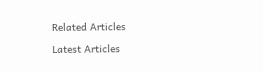Related Articles

Latest Articles